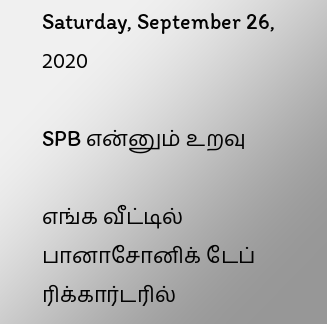Saturday, September 26, 2020

SPB என்னும் உறவு

எங்க வீட்டில் பானாசோனிக் டேப் ரிக்கார்டரில்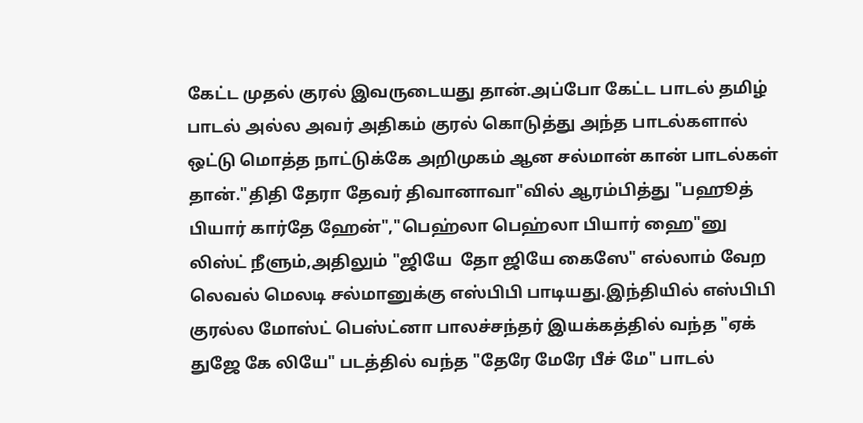கேட்ட முதல் குரல் இவருடையது தான்.அப்போ கேட்ட பாடல் தமிழ் பாடல் அல்ல அவர் அதிகம் குரல் கொடுத்து அந்த பாடல்களால் ஒட்டு மொத்த நாட்டுக்கே அறிமுகம் ஆன சல்மான் கான் பாடல்கள் தான்."திதி தேரா தேவர் திவானாவா"வில் ஆரம்பித்து "பஹூத் பியார் கார்தே ஹேன்","பெஹ்லா பெஹ்லா பியார் ஹை"னு லிஸ்ட் நீளும்,அதிலும் "ஜியே  தோ ஜியே கைஸே" எல்லாம் வேற லெவல் மெலடி சல்மானுக்கு எஸ்பிபி பாடியது.இந்தியில் எஸ்பிபி குரல்ல மோஸ்ட் பெஸ்ட்னா பாலச்சந்தர் இயக்கத்தில் வந்த "ஏக் துஜே கே லியே" படத்தில் வந்த "தேரே மேரே பீச் மே" பாடல்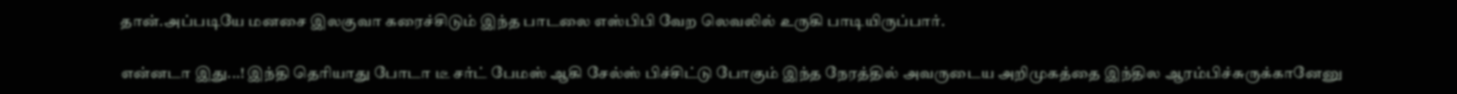தான்.அப்படியே மனசை இலகுவா கரைச்சிடும் இந்த பாடலை எஸ்பிபி வேற லெவலில் உருகி பாடியிருப்பார்.

என்னடா இது...! இந்தி தெரியாது போடா டீ சர்ட் பேமஸ் ஆகி சேல்ஸ் பிச்சிட்டு போகும் இந்த நேரத்தில் அவருடைய அறிமுகத்தை இந்தில ஆரம்பிச்சுருக்கானேனு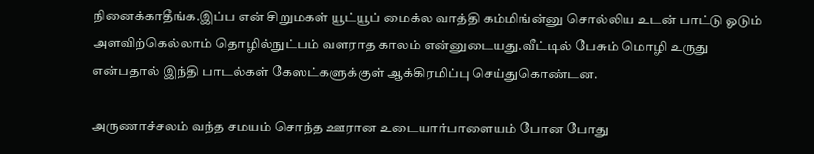நினைக்காதீங்க.இப்ப என் சிறுமகள் யூட்யூப் மைக்ல வாத்தி கம்மிங்ன்னு சொல்லிய உடன் பாட்டு ஓடும் அளவிற்கெல்லாம் தொழில்நுட்பம் வளராத காலம் என்னுடையது.வீட்டில் பேசும் மொழி உருது என்பதால் இந்தி பாடல்கள் கேஸட்களுக்குள் ஆக்கிரமிப்பு செய்துகொண்டன.

அருணாச்சலம் வந்த சமயம் சொந்த ஊரான உடையார்பாளையம் போன போது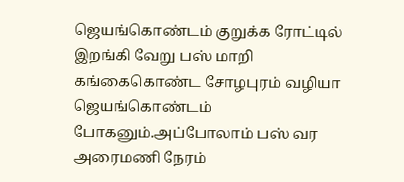ஜெயங்கொண்டம் குறுக்க ரோட்டில் இறங்கி வேறு பஸ் மாறி கங்கைகொண்ட சோழபுரம் வழியா ஜெயங்கொண்டம் போகனும்.அப்போலாம் பஸ் வர அரைமணி நேரம்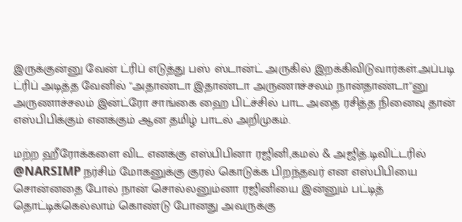இருக்குன்னு வேன் ட்ரிப் எடுத்து பஸ் ஸ்டான்ட் அருகில் இறக்கிவிடுவார்கள்.அப்படி ட்ரிப் அடித்த வேனில் "அதாண்டா இதாண்டா அருணாச்சலம் நான்தாண்டா"னு அருணாச்சலம் இன்ட்ரோ சாங்கை ஹை பிட்ச்சில் பாட அதை ரசித்த நினைவு தான் எஸ்பிபிக்கும் எனக்கும் ஆன தமிழ் பாடல் அறிமுகம்.

மற்ற ஹீரோக்களை விட எனக்கு எஸ்பிபினா ரஜினி,கமல் & அஜித்.டிவிட்டரில்
@NARSIMP நர்சிம் மோகனுக்கு குரல் கொடுக்க பிறந்தவர் என எஸ்பிபியை  சொன்னதை போல் நான் சொல்லனும்னா ரஜினியை இன்னும் பட்டித் தொட்டிக்கெல்லாம் கொண்டு போனது அவருக்கு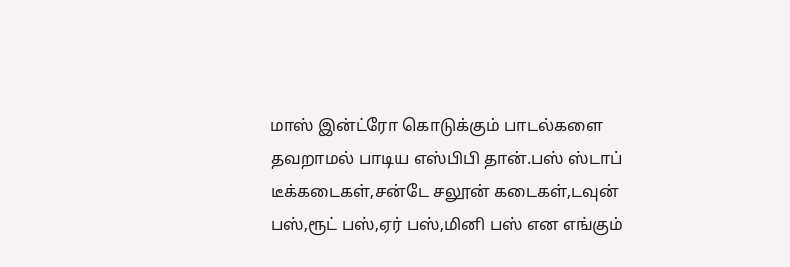மாஸ் இன்ட்ரோ கொடுக்கும் பாடல்களை தவறாமல் பாடிய எஸ்பிபி தான்.பஸ் ஸ்டாப் டீக்கடைகள்,சன்டே சலூன் கடைகள்,டவுன் பஸ்,ரூட் பஸ்,ஏர் பஸ்,மினி பஸ் என எங்கும்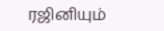ரஜினியும்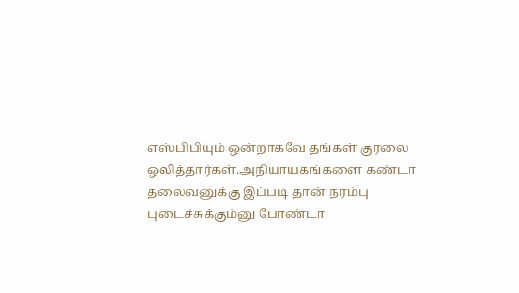எஸ்பிபியும் ஒன்றாகவே தங்கள் குரலை ஒலித்தார்கள்.அநியாயகங்களை கண்டா தலைவனுக்கு இப்படி தான் நரம்பு புடைச்சுக்கும்னு போண்டா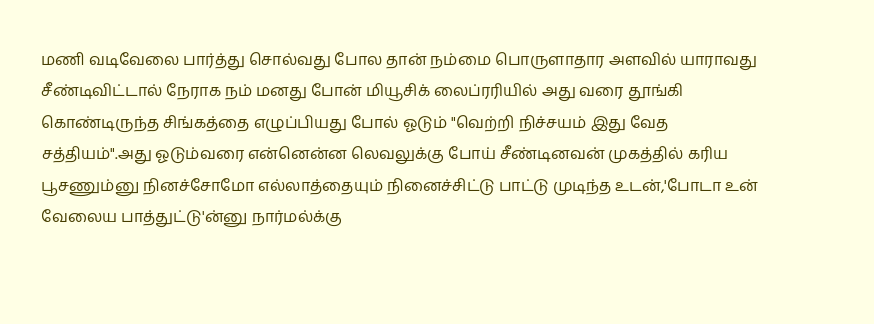மணி வடிவேலை பார்த்து சொல்வது போல தான் நம்மை பொருளாதார அளவில் யாராவது சீண்டிவிட்டால் நேராக நம் மனது போன் மியூசிக் லைப்ரரியில் அது வரை தூங்கி கொண்டிருந்த சிங்கத்தை எழுப்பியது போல் ஓடும் "வெற்றி நிச்சயம் இது வேத சத்தியம்".அது ஓடும்வரை என்னென்ன லெவலுக்கு போய் சீண்டினவன் முகத்தில் கரிய பூசணும்னு நினச்சோமோ எல்லாத்தையும் நினைச்சிட்டு பாட்டு முடிந்த உடன்,'போடா உன் வேலைய பாத்துட்டு'ன்னு நார்மல்க்கு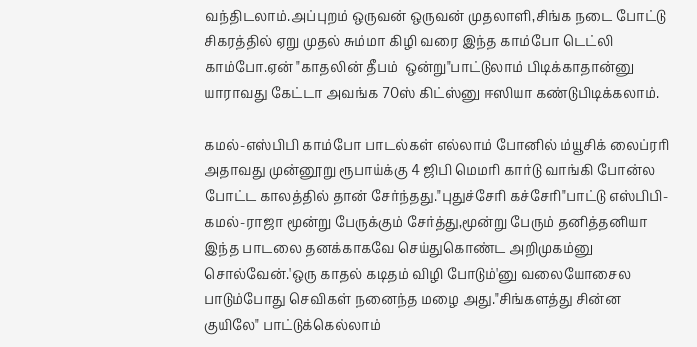வந்திடலாம்.அப்புறம் ஒருவன் ஒருவன் முதலாளி,சிங்க நடை போட்டு சிகரத்தில் ஏறு முதல் சும்மா கிழி வரை இந்த காம்போ டெட்லி காம்போ.ஏன் "காதலின் தீபம்  ஒன்று"பாட்டுலாம் பிடிக்காதான்னு யாராவது கேட்டா அவங்க 70ஸ் கிட்ஸ்னு ஈஸியா கண்டுபிடிக்கலாம்.

கமல்-எஸ்பிபி காம்போ பாடல்கள் எல்லாம் போனில் ம்யூசிக் லைப்ரரி அதாவது முன்னூறு ரூபாய்க்கு 4 ஜிபி மெமரி கார்டு வாங்கி போன்ல போட்ட காலத்தில் தான் சேர்ந்தது."புதுச்சேரி கச்சேரி"பாட்டு எஸ்பிபி-கமல்-ராஜா மூன்று பேருக்கும் சேர்த்து,மூன்று பேரும் தனித்தனியா இந்த பாடலை தனக்காகவே செய்துகொண்ட அறிமுகம்னு சொல்வேன்.'ஒரு காதல் கடிதம் விழி போடும்'னு வலையோசைல பாடும்போது செவிகள் நனைந்த மழை அது."சிங்களத்து சின்ன குயிலே" பாட்டுக்கெல்லாம்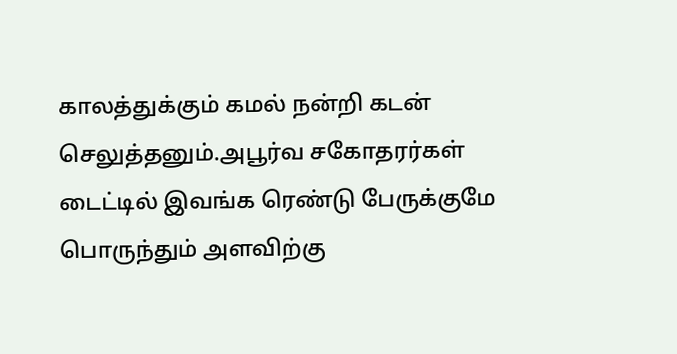காலத்துக்கும் கமல் நன்றி கடன் செலுத்தனும்.அபூர்வ சகோதரர்கள் டைட்டில் இவங்க ரெண்டு பேருக்குமே பொருந்தும் அளவிற்கு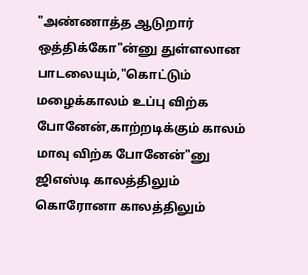"அண்ணாத்த ஆடுறார் ஒத்திக்கோ"ன்னு துள்ளலான பாடலையும்,"கொட்டும் மழைக்காலம் உப்பு விற்க போனேன்,காற்றடிக்கும் காலம் மாவு விற்க போனேன்"னு ஜிஎஸ்டி காலத்திலும் கொரோனா காலத்திலும்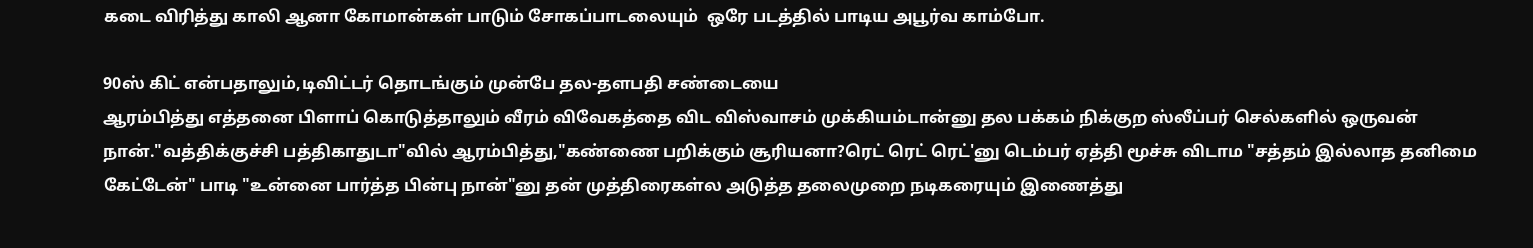கடை விரித்து காலி ஆனா கோமான்கள் பாடும் சோகப்பாடலையும்  ஒரே படத்தில் பாடிய அபூர்வ காம்போ.

90ஸ் கிட் என்பதாலும்,டிவிட்டர் தொடங்கும் முன்பே தல-தளபதி சண்டையை
ஆரம்பித்து எத்தனை பிளாப் கொடுத்தாலும் வீரம் விவேகத்தை விட விஸ்வாசம் முக்கியம்டான்னு தல பக்கம் நிக்குற ஸ்லீப்பர் செல்களில் ஒருவன் நான்."வத்திக்குச்சி பத்திகாதுடா"வில் ஆரம்பித்து,"கண்ணை பறிக்கும் சூரியனா?ரெட் ரெட் ரெட்'னு டெம்பர் ஏத்தி மூச்சு விடாம "சத்தம் இல்லாத தனிமை கேட்டேன்" பாடி "உன்னை பார்த்த பின்பு நான்"னு தன் முத்திரைகள்ல அடுத்த தலைமுறை நடிகரையும் இணைத்து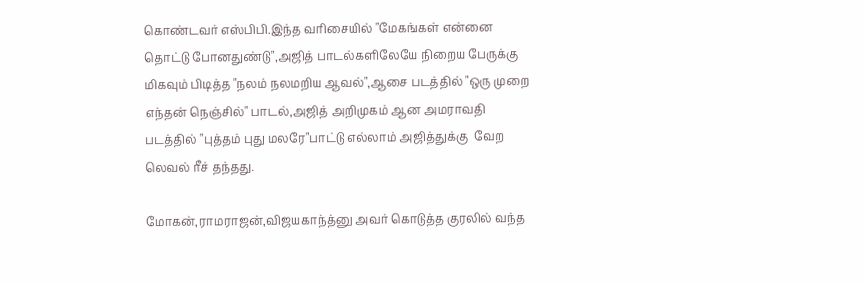கொண்டவர் எஸ்பிபி.இந்த வரிசையில் "மேகங்கள் என்னை தொட்டு போனதுண்டு",அஜித் பாடல்களிலேயே நிறைய பேருக்கு மிகவும் பிடித்த "நலம் நலமறிய ஆவல்",ஆசை படத்தில் "ஒரு முறை எந்தன் நெஞ்சில்" பாடல்,அஜித் அறிமுகம் ஆன அமராவதி  படத்தில் "புத்தம் புது மலரே"பாட்டு எல்லாம் அஜித்துக்கு  வேற லெவல் ரீச் தந்தது.

மோகன்,ராமராஜன்,விஜயகாந்த்னு அவர் கொடுத்த குரலில் வந்த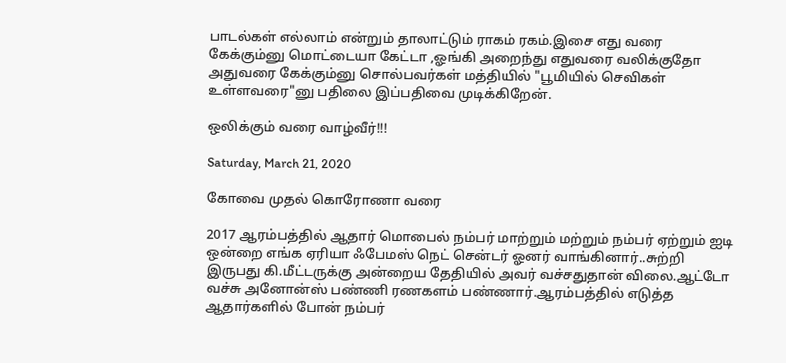பாடல்கள் எல்லாம் என்றும் தாலாட்டும் ராகம் ரகம்.இசை எது வரை கேக்கும்னு மொட்டையா கேட்டா ,ஓங்கி அறைந்து எதுவரை வலிக்குதோ அதுவரை கேக்கும்னு சொல்பவர்கள் மத்தியில் "பூமியில் செவிகள் உள்ளவரை"னு பதிலை இப்பதிவை முடிக்கிறேன்.

ஒலிக்கும் வரை வாழ்வீர்!!!

Saturday, March 21, 2020

கோவை முதல் கொரோணா வரை

2017 ஆரம்பத்தில் ஆதார் மொபைல் நம்பர் மாற்றும் மற்றும் நம்பர் ஏற்றும் ஐடி ஒன்றை எங்க ஏரியா ஃபேமஸ் நெட் சென்டர் ஓனர் வாங்கினார்..சுற்றி இருபது கி.மீட்டருக்கு அன்றைய தேதியில் அவர் வச்சதுதான் விலை.ஆட்டோ வச்சு அனோன்ஸ் பண்ணி ரணகளம் பண்ணார்.ஆரம்பத்தில் எடுத்த ஆதார்களில் போன் நம்பர்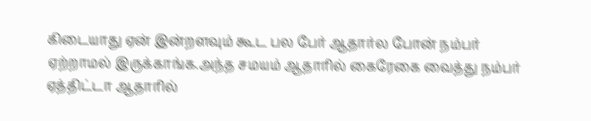கிடையாது ஏன் இன்றளவும் கூட பல பேர் ஆதார்ல போன் நம்பர் ஏற்றாமல் இருக்காங்க.அந்த சமயம் ஆதாரில் கைரேகை வைத்து நம்பர் ஏத்திட்டா ஆதாரில்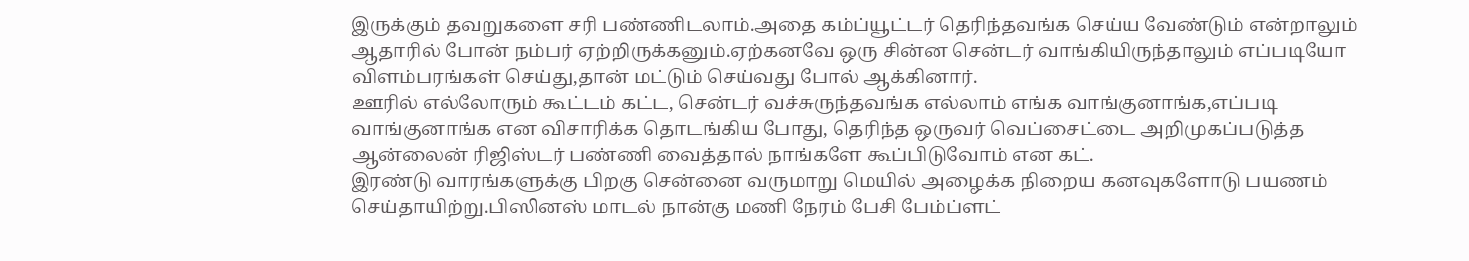இருக்கும் தவறுகளை சரி பண்ணிடலாம்.அதை கம்ப்யூட்டர் தெரிந்தவங்க செய்ய வேண்டும் என்றாலும் ஆதாரில் போன் நம்பர் ஏற்றிருக்கனும்.ஏற்கனவே ஒரு சின்ன சென்டர் வாங்கியிருந்தாலும் எப்படியோ விளம்பரங்கள் செய்து,தான் மட்டும் செய்வது போல் ஆக்கினார்.
ஊரில் எல்லோரும் கூட்டம் கட்ட, சென்டர் வச்சுருந்தவங்க எல்லாம் எங்க வாங்குனாங்க,எப்படி வாங்குனாங்க என விசாரிக்க தொடங்கிய போது, தெரிந்த ஒருவர் வெப்சைட்டை அறிமுகப்படுத்த ஆன்லைன் ரிஜிஸ்டர் பண்ணி வைத்தால் நாங்களே கூப்பிடுவோம் என கட்.
இரண்டு வாரங்களுக்கு பிறகு சென்னை வருமாறு மெயில் அழைக்க நிறைய கனவுகளோடு பயணம் செய்தாயிற்று.பிஸினஸ் மாடல் நான்கு மணி நேரம் பேசி பேம்ப்ளட்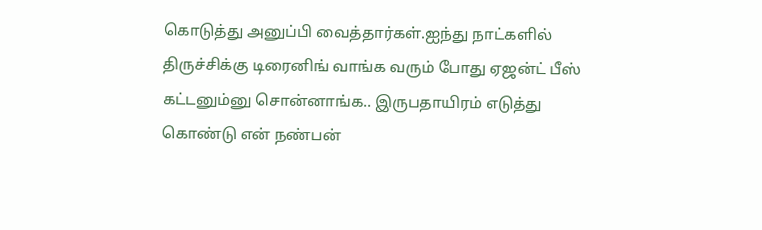கொடுத்து அனுப்பி வைத்தார்கள்.ஐந்து நாட்களில் திருச்சிக்கு டிரைனிங் வாங்க வரும் போது ஏஜன்ட் பீஸ் கட்டனும்னு சொன்னாங்க.. இருபதாயிரம் எடுத்து கொண்டு என் நண்பன்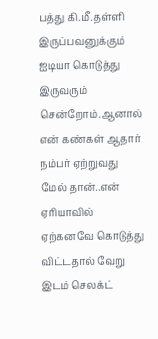பத்து கி.மீ.தள்ளி இருப்பவனுக்கும் ஐடியா கொடுத்து இருவரும் சென்றோம்.ஆனால் என் கண்கள் ஆதார் நம்பர் ஏற்றுவது மேல் தான்..என் ஏரியாவில் ஏற்கனவே கொடுத்து விட்டதால் வேறு இடம் செலக்ட்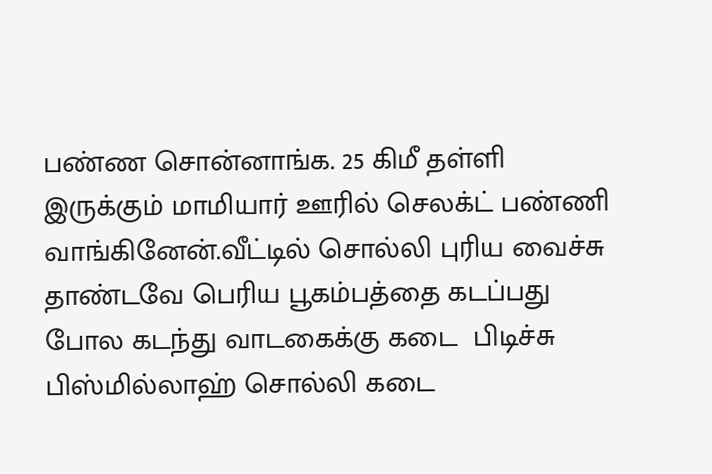பண்ண சொன்னாங்க. 25 கிமீ தள்ளி இருக்கும் மாமியார் ஊரில் செலக்ட் பண்ணி வாங்கினேன்.வீட்டில் சொல்லி புரிய வைச்சு தாண்டவே பெரிய பூகம்பத்தை கடப்பது போல கடந்து வாடகைக்கு கடை  பிடிச்சு பிஸ்மில்லாஹ் சொல்லி கடை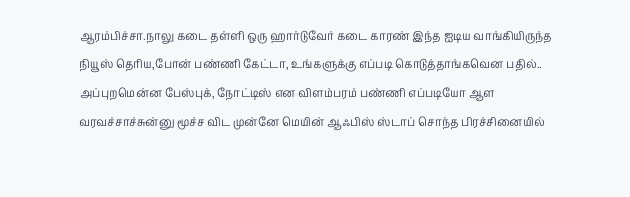ஆரம்பிச்சா.நாலு கடை தள்ளி ஒரு ஹார்டுவேர் கடை காரண் இந்த ஐடிய வாங்கியிருந்த நியூஸ் தெரிய,போன் பண்ணி கேட்டா, உங்களுக்கு எப்படி கொடுத்தாங்கவென பதில்.. அப்புறமென்ன பேஸ்புக், நோட்டிஸ் என விளம்பரம் பண்ணி எப்படியோ ஆள வரவச்சாச்சுன்னு மூச்ச விட முன்னே மெயின் ஆஃபிஸ் ஸ்டாப் சொந்த பிரச்சினையில்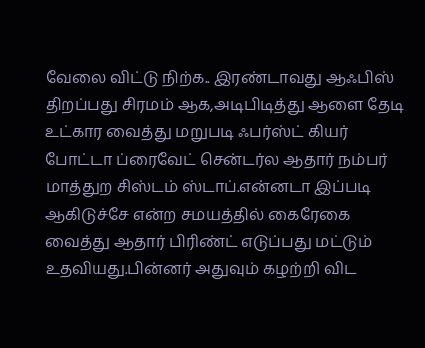வேலை விட்டு நிற்க.. இரண்டாவது ஆஃபிஸ் திறப்பது சிரமம் ஆக,அடிபிடித்து ஆளை தேடி உட்கார வைத்து மறுபடி ஃபர்ஸ்ட் கியர் போட்டா ப்ரைவேட் சென்டர்ல ஆதார் நம்பர் மாத்துற சிஸ்டம் ஸ்டாப்.என்னடா இப்படி ஆகிடுச்சே என்ற சமயத்தில் கைரேகை வைத்து ஆதார் பிரிண்ட் எடுப்பது மட்டும் உதவியது.பின்னர் அதுவும் கழற்றி விட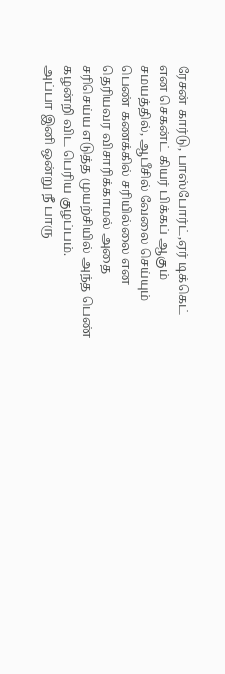ரேசன் கார்டு, பாஸ்போர்ட்,ஏர் டிக்கெட் என செகன்ட் கியர் பிக்கப் ஆகும் சமயத்தில், ஆபீசில் வேலை செய்யும் பெண் கணக்கில் சரியில்லை என தெரியவர விசாரிக்காமல் அதை சரிசெய்ய எடுத்த முயற்சியில் அந்த பெண் கழன்றி விட பெரிய குழப்பம்.
அப்பா இனி ஒன்று நீ பாரு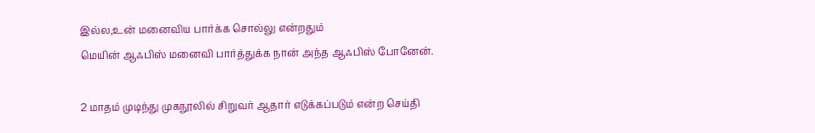இல்ல,உன் மனைவிய பார்க்க சொல்லு என்றதும்
மெயின் ஆஃபிஸ் மனைவி பார்த்துக்க நான் அந்த ஆஃபிஸ் போனேன்.

2 மாதம் முடிந்து முகநூலில் சிறுவர் ஆதார் எடுக்கப்படும் என்ற செய்தி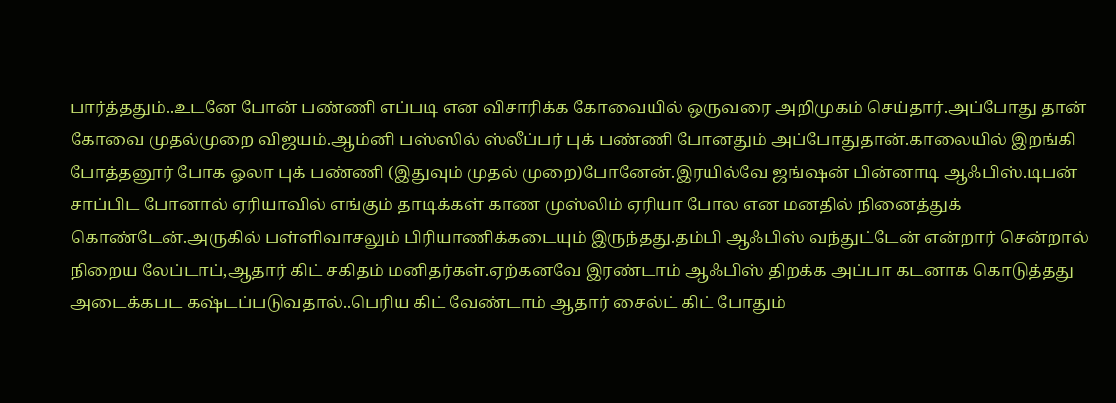பார்த்ததும்..உடனே போன் பண்ணி எப்படி என விசாரிக்க கோவையில் ஒருவரை அறிமுகம் செய்தார்.அப்போது தான் கோவை முதல்முறை விஜயம்.ஆம்னி பஸ்ஸில் ஸ்லீப்பர் புக் பண்ணி போனதும் அப்போதுதான்.காலையில் இறங்கி போத்தனூர் போக ஓலா புக் பண்ணி (இதுவும் முதல் முறை)போனேன்.இரயில்வே ஜங்ஷன் பின்னாடி ஆஃபிஸ்.டிபன் சாப்பிட போனால் ஏரியாவில் எங்கும் தாடிக்கள் காண முஸ்லிம் ஏரியா போல என மனதில் நினைத்துக் கொண்டேன்.அருகில் பள்ளிவாசலும் பிரியாணிக்கடையும் இருந்தது.தம்பி ஆஃபிஸ் வந்துட்டேன் என்றார் சென்றால் நிறைய லேப்டாப்,ஆதார் கிட் சகிதம் மனிதர்கள்.ஏற்கனவே இரண்டாம் ஆஃபிஸ் திறக்க அப்பா கடனாக கொடுத்தது அடைக்கபட கஷ்டப்படுவதால்..பெரிய கிட் வேண்டாம் ஆதார் சைல்ட் கிட் போதும்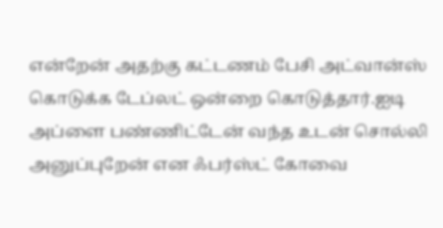என்றேன் அதற்கு கட்டணம் பேசி அட்வான்ஸ் கொடுக்க டேப்லட் ஒன்றை கொடுத்தார்.ஐடி அப்ளை பண்ணிட்டேன் வந்த உடன் சொல்லி அனுப்புறேன் என ஃபர்ஸ்ட் கோவை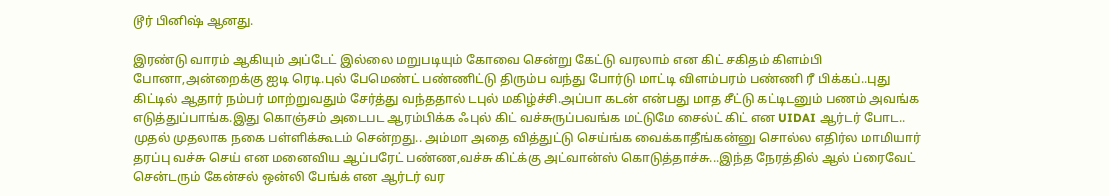டூர் பினிஷ் ஆனது.

இரண்டு வாரம் ஆகியும் அப்டேட் இல்லை மறுபடியும் கோவை சென்று கேட்டு வரலாம் என கிட் சகிதம் கிளம்பி போனா,அன்றைக்கு ஐடி ரெடி.புல் பேமெண்ட் பண்ணிட்டு திரும்ப வந்து போர்டு மாட்டி விளம்பரம் பண்ணி ரீ பிக்கப்..புது கிட்டில் ஆதார் நம்பர் மாற்றுவதும் சேர்த்து வந்ததால் டபுல் மகிழ்ச்சி.அப்பா கடன் என்பது மாத சீட்டு கட்டிடனும் பணம் அவங்க எடுத்துப்பாங்க.இது கொஞ்சம் அடைபட ஆரம்பிக்க ஃபுல் கிட் வச்சுருப்பவங்க மட்டுமே சைல்ட் கிட் என UIDAI ஆர்டர் போட.. முதல் முதலாக நகை பள்ளிக்கூடம் சென்றது.. அம்மா அதை வித்துட்டு செய்ங்க வைக்காதீங்கன்னு சொல்ல எதிர்ல மாமியார் தரப்பு வச்சு செய் என மனைவிய ஆப்பரேட் பண்ண,வச்சு கிட்க்கு அட்வான்ஸ் கொடுத்தாச்சு...இந்த நேரத்தில் ஆல் ப்ரைவேட் சென்டரும் கேன்சல் ஒன்லி பேங்க் என ஆர்டர் வர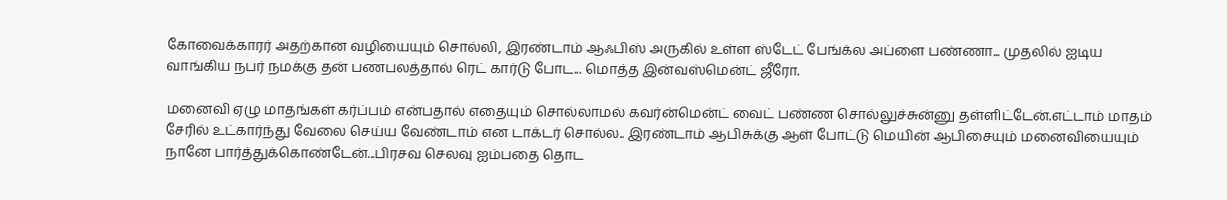கோவைக்காரர் அதற்கான வழியையும் சொல்லி, இரண்டாம் ஆஃபிஸ் அருகில் உள்ள ஸ்டேட் பேங்க்ல அப்ளை பண்ணா... முதலில் ஐடிய வாங்கிய நபர் நமக்கு தன் பணபலத்தால் ரெட் கார்டு போட... மொத்த இன்வஸ்மென்ட் ஜீரோ.

மனைவி ஏழு மாதங்கள் கர்ப்பம் என்பதால் எதையும் சொல்லாமல் கவர்ன்மென்ட் வைட் பண்ண சொல்லுச்சுன்னு தள்ளிட்டேன்.எட்டாம் மாதம் சேரில் உட்கார்ந்து வேலை செய்ய வேண்டாம் என டாக்டர் சொல்ல.. இரண்டாம் ஆபிசுக்கு ஆள் போட்டு மெயின் ஆபிசையும் மனைவியையும் நானே பார்த்துக்கொண்டேன்...பிரசவ செலவு ஐம்பதை தொட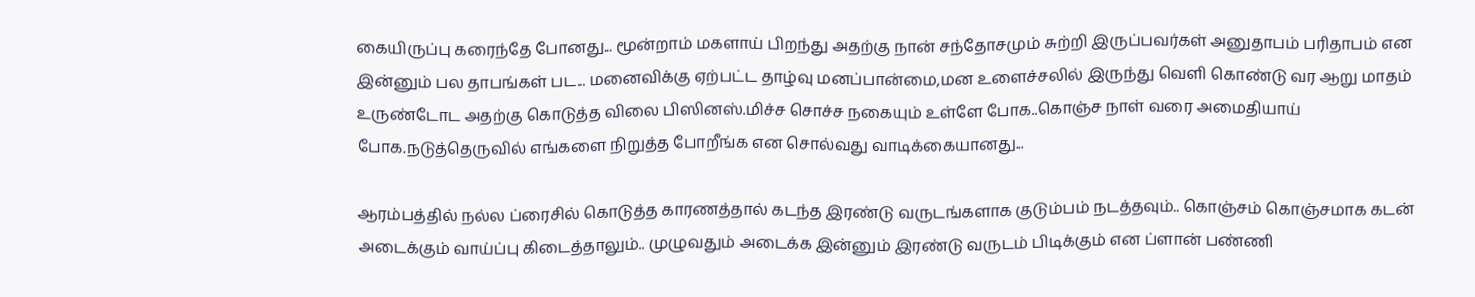கையிருப்பு கரைந்தே போனது... மூன்றாம் மகளாய் பிறந்து அதற்கு நான் சந்தோசமும் சுற்றி இருப்பவர்கள் அனுதாபம் பரிதாபம் என இன்னும் பல தாபங்கள் பட... மனைவிக்கு ஏற்பட்ட தாழ்வு மனப்பான்மை,மன உளைச்சலில் இருந்து வெளி கொண்டு வர ஆறு மாதம் உருண்டோட அதற்கு கொடுத்த விலை பிஸினஸ்.மிச்ச சொச்ச நகையும் உள்ளே போக..கொஞ்ச நாள் வரை அமைதியாய் போக.நடுத்தெருவில் எங்களை நிறுத்த போறீங்க ‌‌‌என சொல்வது வாடிக்கையானது...

ஆரம்பத்தில் நல்ல ப்ரைசில் கொடுத்த காரணத்தால் கடந்த இரண்டு வருடங்களாக குடும்பம் நடத்தவும்.. கொஞ்சம் கொஞ்சமாக கடன் அடைக்கும் வாய்ப்பு கிடைத்தாலும்.. முழுவதும் அடைக்க இன்னும் இரண்டு வருடம் பிடிக்கும் என ப்ளான் பண்ணி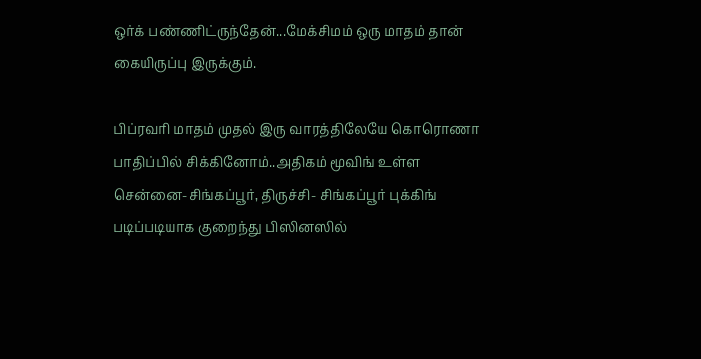ஒர்க் பண்ணிட்ருந்தேன்...மேக்சிமம் ஒரு மாதம் தான் கையிருப்பு இருக்கும்.

பிப்ரவரி மாதம் முதல் இரு வாரத்திலேயே கொரொணா பாதிப்பில் சிக்கினோம்..அதிகம் மூவிங் உள்ள சென்னை-சிங்கப்பூர், திருச்சி- சிங்கப்பூர் புக்கிங் படிப்படியாக குறைந்து பிஸினஸில்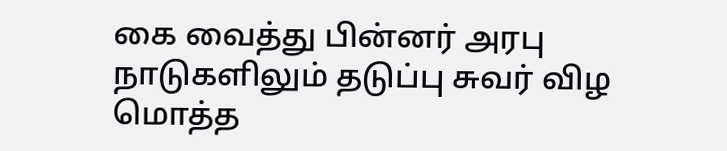கை வைத்து பின்னர் அரபு நாடுகளிலும் தடுப்பு சுவர் விழ மொத்த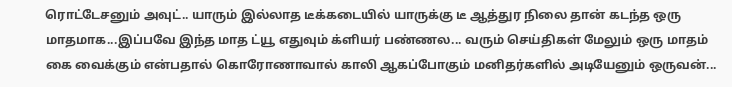ரொட்டேசனும் அவுட்.. யாரும் இல்லாத டீக்கடையில் யாருக்கு டீ ஆத்துர நிலை தான் கடந்த ஒரு மாதமாக...இப்பவே இந்த மாத ட்யூ எதுவும் க்ளியர் பண்ணல... வரும் செய்திகள் மேலும் ஒரு மாதம் கை வைக்கும் என்பதால் கொரோணாவால் காலி ஆகப்போகும் மனிதர்களில் அடியேனும் ஒருவன்...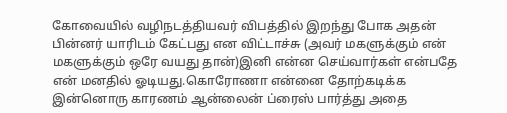கோவையில் வழிநடத்தியவர் விபத்தில் இறந்து போக அதன் பின்னர் யாரிடம் கேட்பது என விட்டாச்சு (அவர் மகளுக்கும் என் மகளுக்கும் ஒரே வயது தான்)இனி என்ன செய்வார்கள் என்பதே என் மனதில் ஓடியது.கொரோணா என்னை தோற்கடிக்க இன்னொரு காரணம் ஆன்லைன் ப்ரைஸ் பார்த்து அதை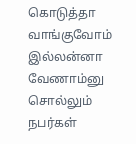கொடுத்தா வாங்குவோம் இல்லன்னா வேணாம்னு சொல்லும் நபர்கள்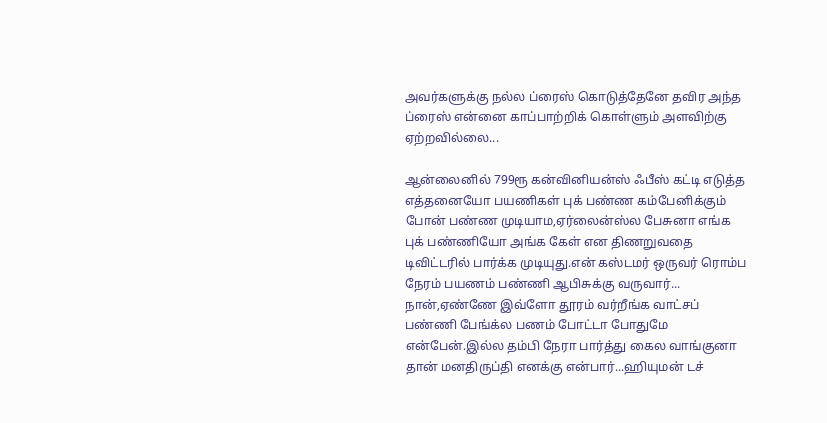அவர்களுக்கு நல்ல ப்ரைஸ் கொடுத்தேனே தவிர அந்த ப்ரைஸ் என்னை காப்பாற்றிக் கொள்ளும் அளவிற்கு ஏற்றவில்லை...

ஆன்லைனில் 799ரூ கன்வினியன்ஸ் ஃபீஸ் கட்டி எடுத்த எத்தனையோ பயணிகள் புக் பண்ண கம்பேனிக்கும் போன் பண்ண முடியாம,ஏர்லைன்ஸ்ல பேசுனா எங்க புக் பண்ணியோ அங்க கேள் என திணறுவதை டிவிட்டரில் பார்க்க முடியுது.என் கஸ்டமர் ஒருவர் ரொம்ப நேரம் பயணம் பண்ணி ஆபிசுக்கு வருவார்... நான்,ஏண்ணே இவ்ளோ தூரம் வர்றீங்க வாட்சப் பண்ணி பேங்க்ல பணம் போட்டா போதுமே என்பேன்.இல்ல தம்பி நேரா பார்த்து கைல வாங்குனா தான் மனதிருப்தி எனக்கு என்பார்...ஹியுமன் டச்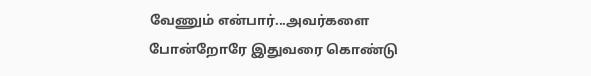வேணும் என்பார்...அவர்களை போன்றோரே இதுவரை கொண்டு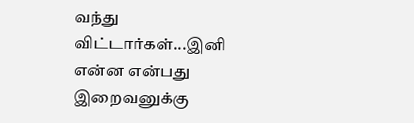வந்து விட்டார்கள்...இனி என்ன என்பது இறைவனுக்கு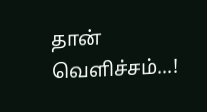தான் வெளிச்சம்...!